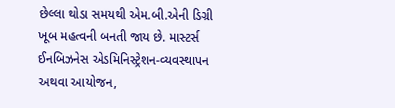છેલ્લા થોડા સમયથી એમ.બી.એની ડિગ્રી ખૂબ મહત્વની બનતી જાય છે. માસ્ટર્સ ઈનબિઝનેસ એડમિનિસ્ટ્રેશન-વ્યવસ્થાપન અથવા આયોજન,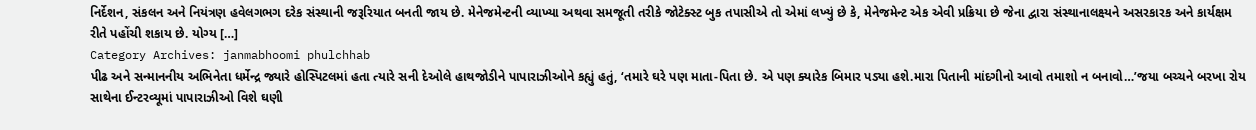નિર્દેશન, સંકલન અને નિયંત્રણ હવેલગભગ દરેક સંસ્થાની જરૂરિયાત બનતી જાય છે. મેનેજમેન્ટની વ્યાખ્યા અથવા સમજૂતી તરીકે જોટેક્સ્ટ બુક તપાસીએ તો એમાં લખ્યું છે કે, મેનેજમેન્ટ એક એવી પ્રક્રિયા છે જેના દ્વારા સંસ્થાનાલક્ષ્યને અસરકારક અને કાર્યક્ષમ રીતે પહોંચી શકાય છે. યોગ્ય […]
Category Archives: janmabhoomi phulchhab
પીઢ અને સન્માનનીય અભિનેતા ધર્મેન્દ્ર જ્યારે હોસ્પિટલમાં હતા ત્યારે સની દેઓલે હાથજોડીને પાપારાઝીઓને કહ્યું હતું, ‘તમારે ઘરે પણ માતા-પિતા છે. એ પણ ક્યારેક બિમાર પડ્યા હશે.મારા પિતાની માંદગીનો આવો તમાશો ન બનાવો…’જયા બચ્ચને બરખા રોય સાથેના ઈન્ટરવ્યૂમાં પાપારાઝીઓ વિશે ઘણી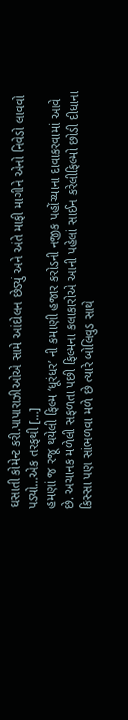ઘસાતી કોમેન્ટ કરી.પાપારાઝીઓએ સામે આંદોલન છેડ્યું અને અંતે માફી માગીને એનો નિવેડો લાવવો પડ્યો…એક તરફથી […]
હમણાં જ રજૂ થયેલી ફિલ્મ ‘ધૂરંધર’ ની કમાણી હજાર કરોડની નજીક પહોંચ્યાના દાવાકરવામાં આવે છે. અચાનક મળેલી સફળતા પછી ફિલ્મના કલાકારોએ આની પહેલાં સાઈન કરેલીફિલ્મો છોડી દીધાના કિસ્સા પણ સાંભળવા મળે છે ત્યારે બોલિવુડ સાથે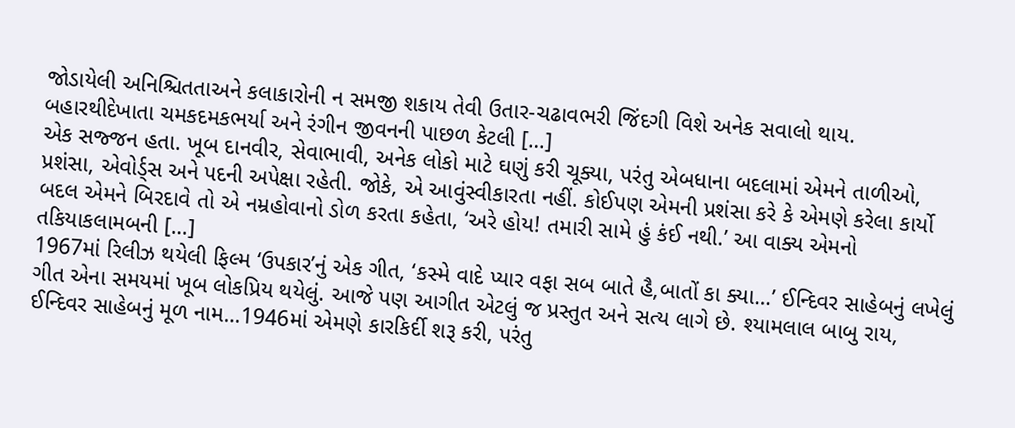જોડાયેલી અનિશ્ચિતતાઅને કલાકારોની ન સમજી શકાય તેવી ઉતાર-ચઢાવભરી જિંદગી વિશે અનેક સવાલો થાય. બહારથીદેખાતા ચમકદમકભર્યા અને રંગીન જીવનની પાછળ કેટલી […]
એક સજ્જન હતા. ખૂબ દાનવીર, સેવાભાવી, અનેક લોકો માટે ઘણું કરી ચૂક્યા, પરંતુ એબધાના બદલામાં એમને તાળીઓ, પ્રશંસા, એવોર્ડ્સ અને પદની અપેક્ષા રહેતી. જોકે, એ આવુંસ્વીકારતા નહીં. કોઈપણ એમની પ્રશંસા કરે કે એમણે કરેલા કાર્યો બદલ એમને બિરદાવે તો એ નમ્રહોવાનો ડોળ કરતા કહેતા, ‘અરે હોય! તમારી સામે હું કંઈ નથી.’ આ વાક્ય એમનો તકિયાકલામબની […]
1967માં રિલીઝ થયેલી ફિલ્મ ‘ઉપકાર’નું એક ગીત, ‘કસ્મે વાદે પ્યાર વફા સબ બાતે હૈ,બાતોં કા ક્યા…’ ઈન્દિવર સાહેબનું લખેલું ગીત એના સમયમાં ખૂબ લોકપ્રિય થયેલું. આજે પણ આગીત એટલું જ પ્રસ્તુત અને સત્ય લાગે છે. શ્યામલાલ બાબુ રાય, ઈન્દિવર સાહેબનું મૂળ નામ…1946માં એમણે કારકિર્દી શરૂ કરી, પરંતુ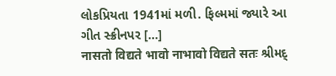લોકપ્રિયતા 1941માં મળી. ફિલ્મમાં જ્યારે આ ગીત સ્ક્રીનપર […]
नासतो विद्यते भावो नाभावो विद्यते सतः શ્રીમદ્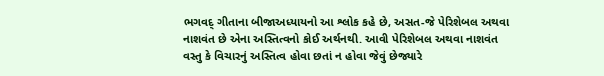ભગવદ્ ગીતાના બીજાઅધ્યાયનો આ શ્લોક કહે છે, અસત-જે પેરિશેબલ અથવા નાશવંત છે એના અસ્તિત્વનો કોઈ અર્થનથી. આવી પેરિશેબલ અથવા નાશવંત વસ્તુ કે વિચારનું અસ્તિત્વ હોવા છતાં ન હોવા જેવું છેજ્યારે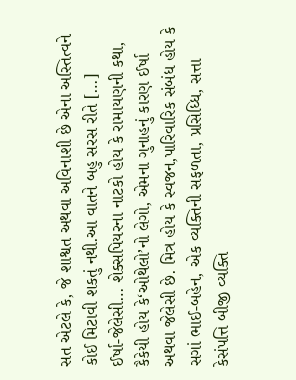સત એટલે કે, જે શાશ્વત અથવા અવિનાશી છે એના અસ્તિત્વને કોઈ મિટાવી શકતું નથી.આ વાતને બહુ સરસ રીતે […]
ઈર્ષા-જેલેસી… શેક્સપિયરના નાટકો હોય કે રામાયણની કથા, કૈકેયી હોય કે‘ઓથેલો’નો લેગો, એમના ગુનાહનું કારણ ઈર્ષા અથવા જેલેસી છે. મિત્ર હોય કે સ્વજન,પારિવારિક સંબંધ હોય કે સગાં ભાઈ-બહેન, એક વ્યક્તિની સફળતા, પ્રસિધ્ધિ, સત્તા કેસંપત્તિ બીજી વ્યક્તિ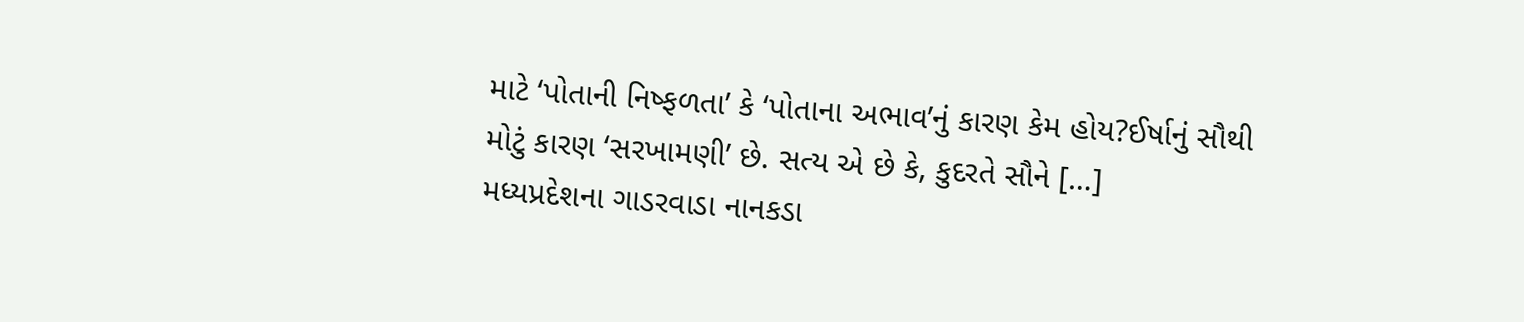માટે ‘પોતાની નિષ્ફળતા’ કે ‘પોતાના અભાવ’નું કારણ કેમ હોય?ઈર્ષાનું સૌથી મોટું કારણ ‘સરખામણી’ છે. સત્ય એ છે કે, કુદરતે સૌને […]
મધ્યપ્રદેશના ગાડરવાડા નાનકડા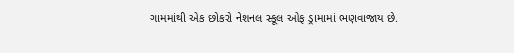ગામમાંથી એક છોકરો નેશનલ સ્કૂલ ઓફ ડ્રામામાં ભણવાજાય છે.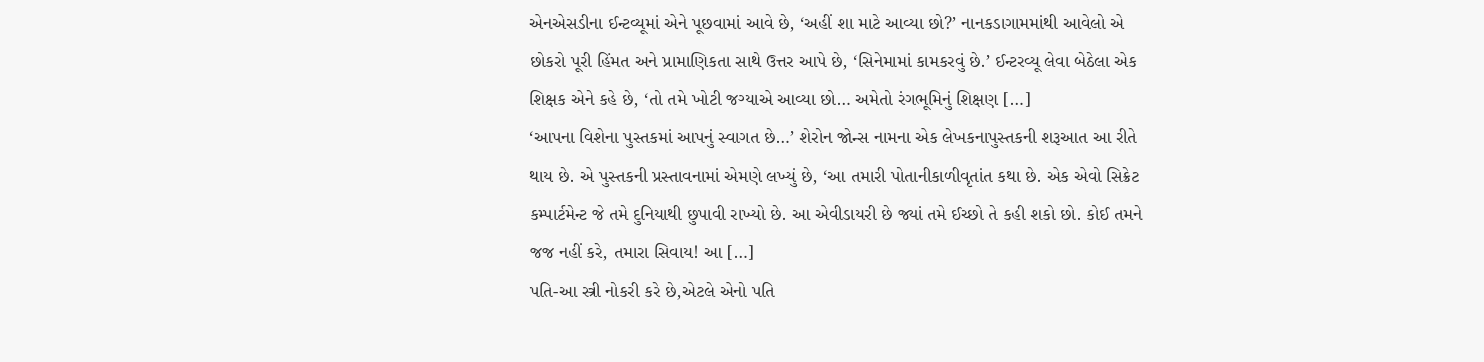એનએસડીના ઈન્ટવ્યૂમાં એને પૂછવામાં આવે છે, ‘અહીં શા માટે આવ્યા છો?’ નાનકડાગામમાંથી આવેલો એ છોકરો પૂરી હિંમત અને પ્રામાણિકતા સાથે ઉત્તર આપે છે, ‘સિનેમામાં કામકરવું છે.’ ઈન્ટરવ્યૂ લેવા બેઠેલા એક શિક્ષક એને કહે છે, ‘તો તમે ખોટી જગ્યાએ આવ્યા છો… અમેતો રંગભૂમિનું શિક્ષણ […]
‘આપના વિશેના પુસ્તકમાં આપનું સ્વાગત છે…’ શેરોન જોન્સ નામના એક લેખકનાપુસ્તકની શરૂઆત આ રીતે થાય છે. એ પુસ્તકની પ્રસ્તાવનામાં એમણે લખ્યું છે, ‘આ તમારી પોતાનીકાળીવૃતાંત કથા છે. એક એવો સિક્રેટ કમ્પાર્ટમેન્ટ જે તમે દુનિયાથી છુપાવી રાખ્યો છે. આ એવીડાયરી છે જ્યાં તમે ઈચ્છો તે કહી શકો છો. કોઈ તમને જજ નહીં કરે, તમારા સિવાય! આ […]
પતિ-આ સ્ત્રી નોકરી કરે છે,એટલે એનો પતિ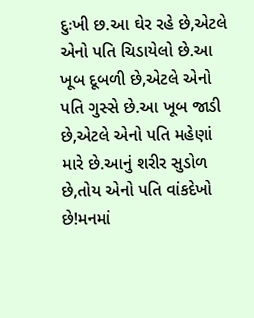દુઃખી છ.આ ઘેર રહે છે,એટલે એનો પતિ ચિડાયેલો છે.આ ખૂબ દૂબળી છે,એટલે એનો પતિ ગુસ્સે છે.આ ખૂબ જાડી છે,એટલે એનો પતિ મહેણાં મારે છે.આનું શરીર સુડોળ છે,તોય એનો પતિ વાંકદેખો છે!મનમાં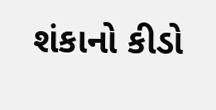શંકાનો કીડો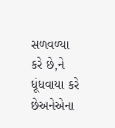સળવળ્યા કરે છે,ને ધૂંધવાયા કરે છેઅનેએના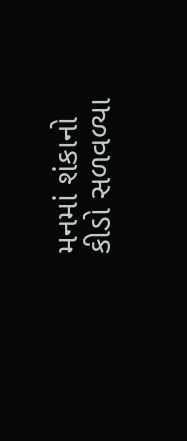મનમાં શંકાનો કીડો સળવળ્યા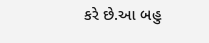કરે છે.આ બહુ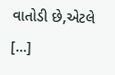વાતોડી છે,એટલે […]